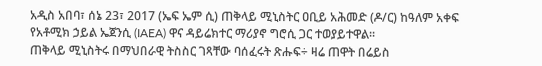አዲስ አበባ፣ ሰኔ 23፣ 2017 (ኤፍ ኤም ሲ) ጠቅላይ ሚኒስትር ዐቢይ አሕመድ (ዶ/ር) ከዓለም አቀፍ የአቶሚክ ኃይል ኤጀንሲ (IAEA) ዋና ዳይሬክተር ማሪያኖ ግሮሲ ጋር ተወያይተዋል፡፡
ጠቅላይ ሚኒስትሩ በማህበራዊ ትስስር ገጻቸው ባሰፈሩት ጽሑፍ÷ ዛሬ ጠዋት በሬይስ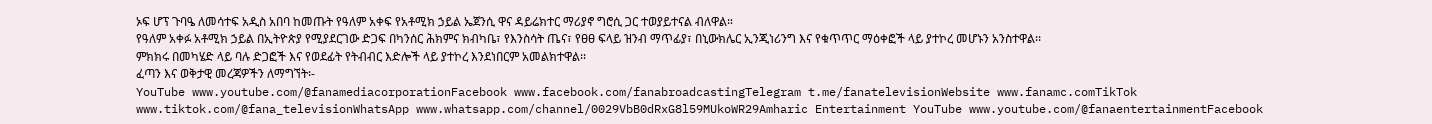ኦፍ ሆፕ ጉባዔ ለመሳተፍ አዲስ አበባ ከመጡት የዓለም አቀፍ የአቶሚክ ኃይል ኤጀንሲ ዋና ዳይሬክተር ማሪያኖ ግሮሲ ጋር ተወያይተናል ብለዋል።
የዓለም አቀፉ አቶሚክ ኃይል በኢትዮጵያ የሚያደርገው ድጋፍ በካንሰር ሕክምና ክብካቤ፣ የእንስሳት ጤና፣ የፀፀ ፍላይ ዝንብ ማጥፊያ፣ በኒውክሌር ኢንጂነሪንግ እና የቁጥጥር ማዕቀፎች ላይ ያተኮረ መሆኑን አንስተዋል፡፡
ምክክሩ በመካሄድ ላይ ባሉ ድጋፎች እና የወደፊት የትብብር እድሎች ላይ ያተኮረ እንደነበርም አመልክተዋል፡፡
ፈጣን እና ወቅታዊ መረጃዎችን ለማግኘት፡-
YouTube www.youtube.com/@fanamediacorporationFacebook www.facebook.com/fanabroadcastingTelegram t.me/fanatelevisionWebsite www.fanamc.comTikTok www.tiktok.com/@fana_televisionWhatsApp www.whatsapp.com/channel/0029VbB0dRxG8l59MUkoWR29Amharic Entertainment YouTube www.youtube.com/@fanaentertainmentFacebook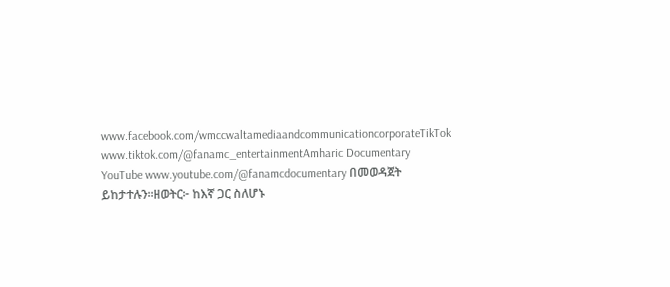www.facebook.com/wmccwaltamediaandcommunicationcorporateTikTok www.tiktok.com/@fanamc_entertainmentAmharic Documentary YouTube www.youtube.com/@fanamcdocumentary በመወዳጀት ይከታተሉን፡፡ዘወትር፦ ከእኛ ጋር ስለሆኑ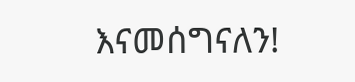እናመሰግናለን!